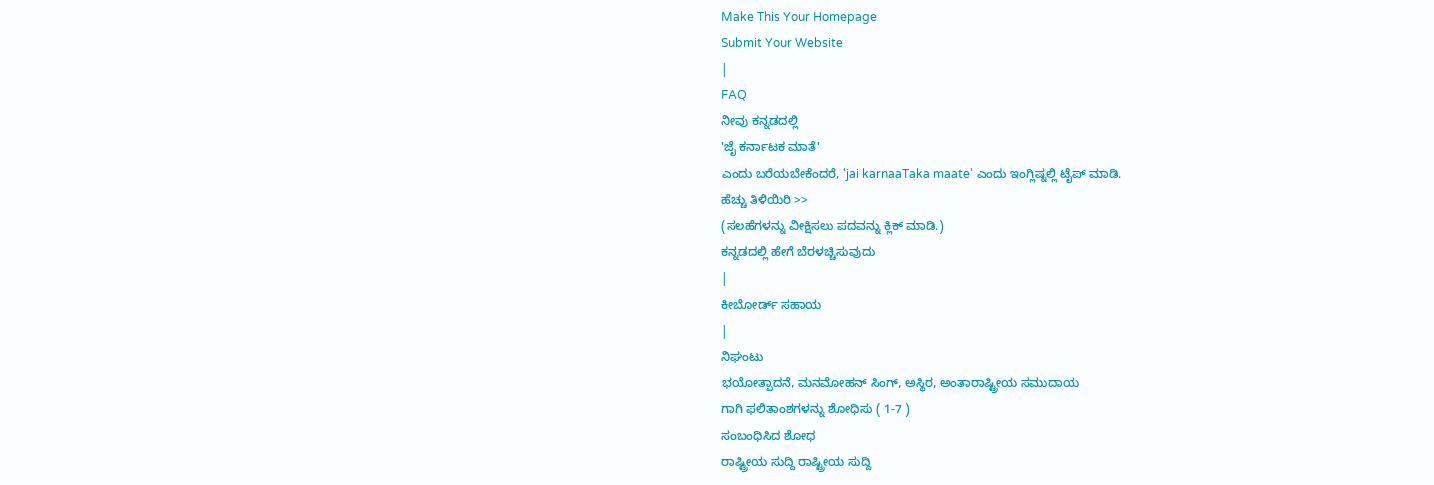Make This Your Homepage
Submit Your Website
|
FAQ
ನೀವು ಕನ್ನಡದಲ್ಲಿ
'ಜೈ ಕರ್ನಾಟಕ ಮಾತೆ'
ಎಂದು ಬರೆಯಬೇಕೆಂದರೆ, 'jai karnaaTaka maate' ಎಂದು ಇಂಗ್ಲಿಷ್ನಲ್ಲಿ ಟೈಪ್ ಮಾಡಿ.
ಹೆಚ್ಚು ತಿಳಿಯಿರಿ >>
(ಸಲಹೆಗಳನ್ನು ವೀಕ್ಷಿಸಲು ಪದವನ್ನು ಕ್ಲಿಕ್ ಮಾಡಿ.)
ಕನ್ನಡದಲ್ಲಿ ಹೇಗೆ ಬೆರಳಚ್ಚಿಸುವುದು
|
ಕೀಬೋರ್ಡ್ ಸಹಾಯ
|
ನಿಘಂಟು
ಭಯೋತ್ಪಾದನೆ, ಮನಮೋಹನ್ ಸಿಂಗ್, ಅಸ್ಥಿರ, ಅಂತಾರಾಷ್ಟ್ರೀಯ ಸಮುದಾಯ
ಗಾಗಿ ಫಲಿತಾಂಶಗಳನ್ನು ಶೋಧಿಸು ( 1-7 )
ಸಂಬಂಧಿಸಿದ ಶೋಧ
ರಾಷ್ಟ್ರೀಯ ಸುದ್ದಿ ರಾಷ್ಟ್ರೀಯ ಸುದ್ದಿ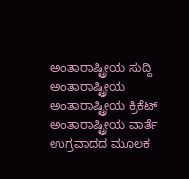ಅಂತಾರಾಷ್ಟ್ರೀಯ ಸುದ್ದಿ
ಅಂತಾರಾಷ್ಟ್ರೀಯ
ಅಂತಾರಾಷ್ಟ್ರೀಯ ಕ್ರಿಕೆಟ್
ಅಂತಾರಾಷ್ಟ್ರೀಯ ವಾರ್ತೆ
ಉಗ್ರವಾದದ ಮೂಲಕ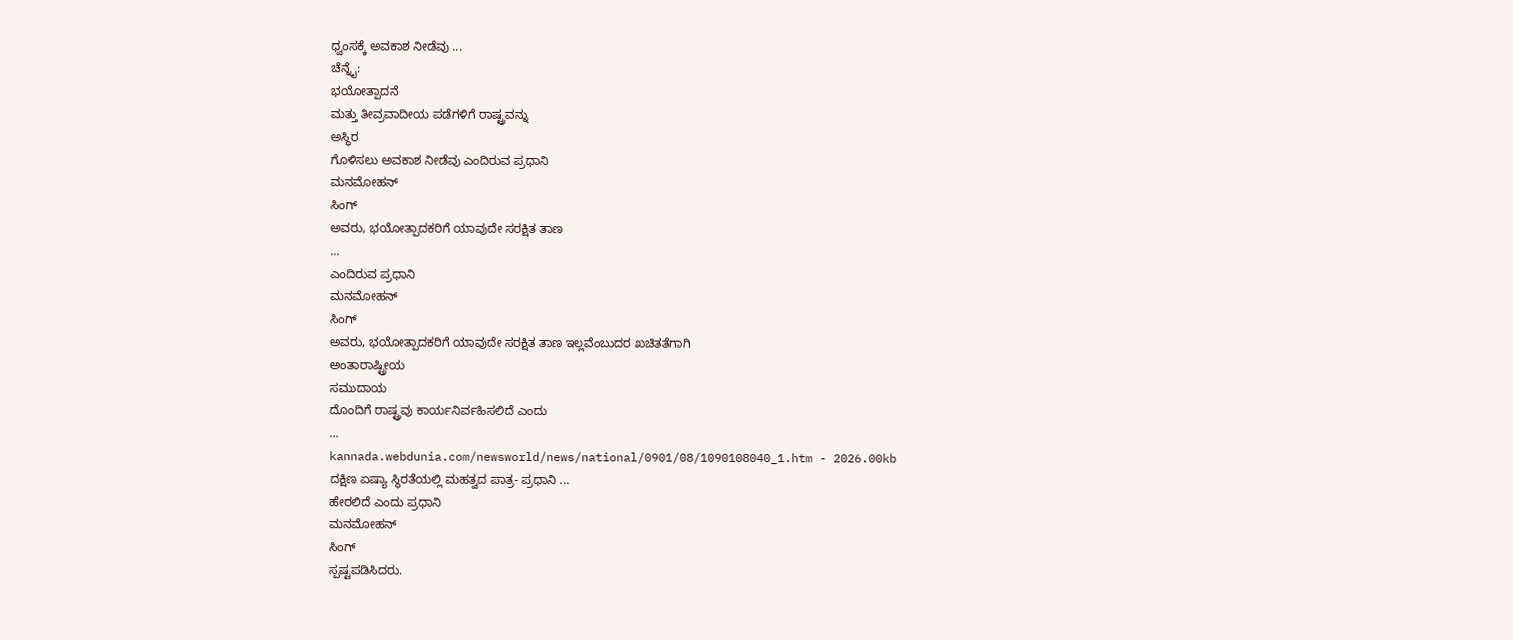ಧ್ವಂಸಕ್ಕೆ ಅವಕಾಶ ನೀಡೆವು ...
ಚೆನ್ನೈ:
ಭಯೋತ್ಪಾದನೆ
ಮತ್ತು ತೀವ್ರವಾದೀಯ ಪಡೆಗಳಿಗೆ ರಾಷ್ಟ್ರವನ್ನು
ಅಸ್ಥಿರ
ಗೊಳಿಸಲು ಅವಕಾಶ ನೀಡೆವು ಎಂದಿರುವ ಪ್ರಧಾನಿ
ಮನಮೋಹನ್
ಸಿಂಗ್
ಅವರು, ಭಯೋತ್ಪಾದಕರಿಗೆ ಯಾವುದೇ ಸರಕ್ಷಿತ ತಾಣ
...
ಎಂದಿರುವ ಪ್ರಧಾನಿ
ಮನಮೋಹನ್
ಸಿಂಗ್
ಅವರು, ಭಯೋತ್ಪಾದಕರಿಗೆ ಯಾವುದೇ ಸರಕ್ಷಿತ ತಾಣ ಇಲ್ಲವೆಂಬುದರ ಖಚಿತತೆಗಾಗಿ
ಅಂತಾರಾಷ್ಟ್ರೀಯ
ಸಮುದಾಯ
ದೊಂದಿಗೆ ರಾಷ್ಟ್ರವು ಕಾರ್ಯನಿರ್ವಹಿಸಲಿದೆ ಎಂದು
...
kannada.webdunia.com/newsworld/news/national/0901/08/1090108040_1.htm - 2026.00kb
ದಕ್ಷಿಣ ಏಷ್ಯಾ ಸ್ಥಿರತೆಯಲ್ಲಿ ಮಹತ್ವದ ಪಾತ್ರ- ಪ್ರಧಾನಿ ...
ಹೇರಲಿದೆ ಎಂದು ಪ್ರಧಾನಿ
ಮನಮೋಹನ್
ಸಿಂಗ್
ಸ್ಪಷ್ಟಪಡಿಸಿದರು.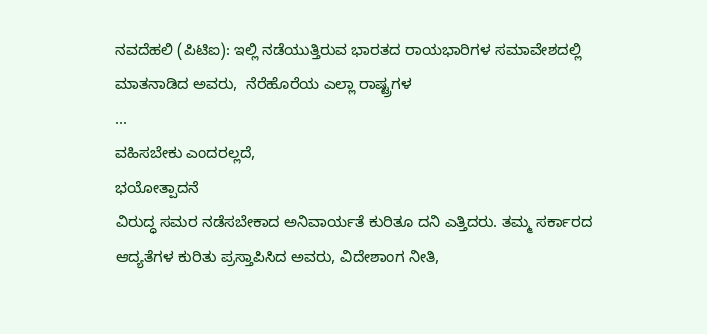ನವದೆಹಲಿ (ಪಿಟಿಐ): ಇಲ್ಲಿ ನಡೆಯುತ್ತಿರುವ ಭಾರತದ ರಾಯಭಾರಿಗಳ ಸಮಾವೇಶದಲ್ಲಿ ಮಾತನಾಡಿದ ಅವರು,  ನೆರೆಹೊರೆಯ ಎಲ್ಲಾ ರಾಷ್ಟ್ರಗಳ
...
ವಹಿಸಬೇಕು ಎಂದರಲ್ಲದೆ,
ಭಯೋತ್ಪಾದನೆ
ವಿರುದ್ಧ ಸಮರ ನಡೆಸಬೇಕಾದ ಅನಿವಾರ್ಯತೆ ಕುರಿತೂ ದನಿ ಎತ್ತಿದರು. ತಮ್ಮ ಸರ್ಕಾರದ ಆದ್ಯತೆಗಳ ಕುರಿತು ಪ್ರಸ್ತಾಪಿಸಿದ ಅವರು, ವಿದೇಶಾಂಗ ನೀತಿ,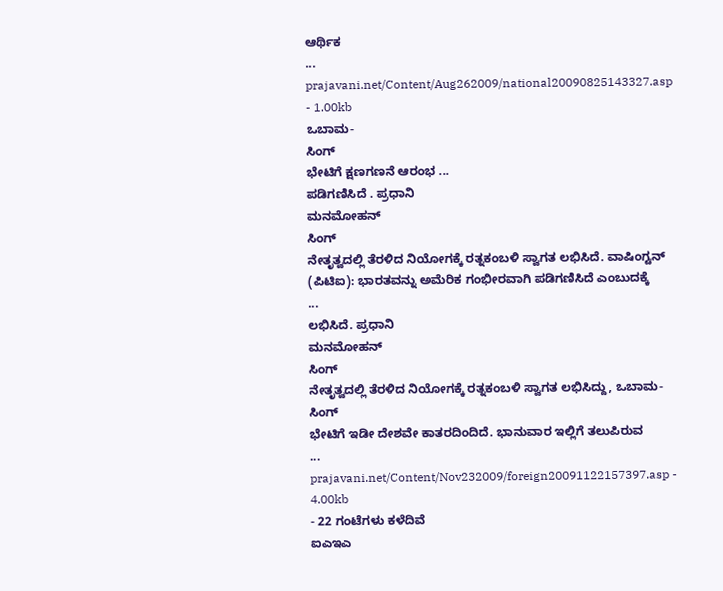ಆರ್ಥಿಕ
...
prajavani.net/Content/Aug262009/national20090825143327.asp - 1.00kb
ಒಬಾಮ-
ಸಿಂಗ್
ಭೇಟಿಗೆ ಕ್ಷಣಗಣನೆ ಆರಂಭ ...
ಪಡಿಗಣಿಸಿದೆ . ಪ್ರಧಾನಿ
ಮನಮೋಹನ್
ಸಿಂಗ್
ನೇತೃತ್ವದಲ್ಲಿ ತೆರಳಿದ ನಿಯೋಗಕ್ಕೆ ರತ್ನಕಂಬಳಿ ಸ್ವಾಗತ ಲಭಿಸಿದೆ. ವಾಷಿಂಗ್ಟನ್ (ಪಿಟಿಐ): ಭಾರತವನ್ನು ಅಮೆರಿಕ ಗಂಭೀರವಾಗಿ ಪಡಿಗಣಿಸಿದೆ ಎಂಬುದಕ್ಕೆ
...
ಲಭಿಸಿದೆ. ಪ್ರಧಾನಿ
ಮನಮೋಹನ್
ಸಿಂಗ್
ನೇತೃತ್ವದಲ್ಲಿ ತೆರಳಿದ ನಿಯೋಗಕ್ಕೆ ರತ್ನಕಂಬಳಿ ಸ್ವಾಗತ ಲಭಿಸಿದ್ದು, ಒಬಾಮ-
ಸಿಂಗ್
ಭೇಟಿಗೆ ಇಡೀ ದೇಶವೇ ಕಾತರದಿಂದಿದೆ. ಭಾನುವಾರ ಇಲ್ಲಿಗೆ ತಲುಪಿರುವ
...
prajavani.net/Content/Nov232009/foreign20091122157397.asp - 4.00kb
- 22 ಗಂಟೆಗಳು ಕಳೆದಿವೆ
ಐಎಇಎ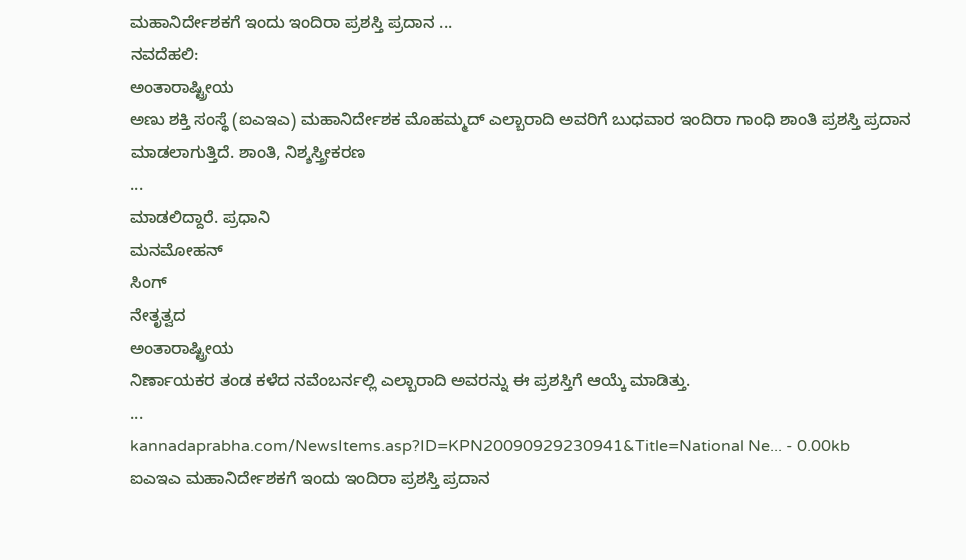ಮಹಾನಿರ್ದೇಶಕಗೆ ಇಂದು ಇಂದಿರಾ ಪ್ರಶಸ್ತಿ ಪ್ರದಾನ ...
ನವದೆಹಲಿ:
ಅಂತಾರಾಷ್ಟ್ರೀಯ
ಅಣು ಶಕ್ತಿ ಸಂಸ್ಥೆ (ಐಎಇಎ) ಮಹಾನಿರ್ದೇಶಕ ಮೊಹಮ್ಮದ್ ಎಲ್ಬಾರಾದಿ ಅವರಿಗೆ ಬುಧವಾರ ಇಂದಿರಾ ಗಾಂಧಿ ಶಾಂತಿ ಪ್ರಶಸ್ತಿ ಪ್ರದಾನ ಮಾಡಲಾಗುತ್ತಿದೆ. ಶಾಂತಿ, ನಿಶ್ಶಸ್ತ್ರೀಕರಣ
...
ಮಾಡಲಿದ್ದಾರೆ. ಪ್ರಧಾನಿ
ಮನಮೋಹನ್
ಸಿಂಗ್
ನೇತೃತ್ವದ
ಅಂತಾರಾಷ್ಟ್ರೀಯ
ನಿರ್ಣಾಯಕರ ತಂಡ ಕಳೆದ ನವೆಂಬರ್ನಲ್ಲಿ ಎಲ್ಬಾರಾದಿ ಅವರನ್ನು ಈ ಪ್ರಶಸ್ತಿಗೆ ಆಯ್ಕೆ ಮಾಡಿತ್ತು.
...
kannadaprabha.com/NewsItems.asp?ID=KPN20090929230941&Title=National Ne... - 0.00kb
ಐಎಇಎ ಮಹಾನಿರ್ದೇಶಕಗೆ ಇಂದು ಇಂದಿರಾ ಪ್ರಶಸ್ತಿ ಪ್ರದಾನ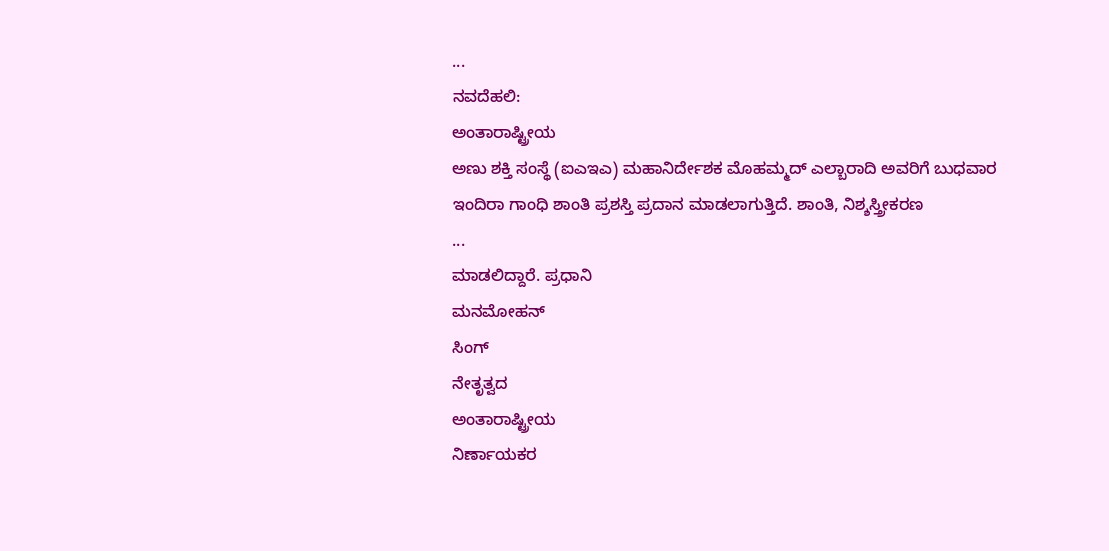...
ನವದೆಹಲಿ:
ಅಂತಾರಾಷ್ಟ್ರೀಯ
ಅಣು ಶಕ್ತಿ ಸಂಸ್ಥೆ (ಐಎಇಎ) ಮಹಾನಿರ್ದೇಶಕ ಮೊಹಮ್ಮದ್ ಎಲ್ಬಾರಾದಿ ಅವರಿಗೆ ಬುಧವಾರ ಇಂದಿರಾ ಗಾಂಧಿ ಶಾಂತಿ ಪ್ರಶಸ್ತಿ ಪ್ರದಾನ ಮಾಡಲಾಗುತ್ತಿದೆ. ಶಾಂತಿ, ನಿಶ್ಶಸ್ತ್ರೀಕರಣ
...
ಮಾಡಲಿದ್ದಾರೆ. ಪ್ರಧಾನಿ
ಮನಮೋಹನ್
ಸಿಂಗ್
ನೇತೃತ್ವದ
ಅಂತಾರಾಷ್ಟ್ರೀಯ
ನಿರ್ಣಾಯಕರ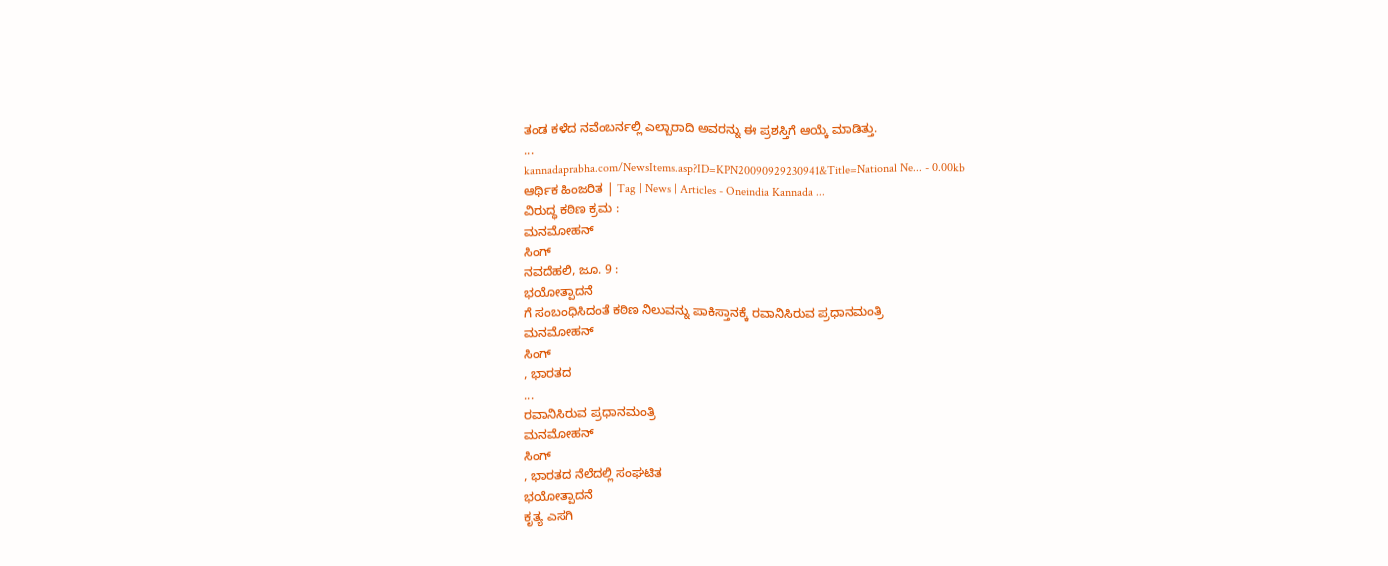ತಂಡ ಕಳೆದ ನವೆಂಬರ್ನಲ್ಲಿ ಎಲ್ಬಾರಾದಿ ಅವರನ್ನು ಈ ಪ್ರಶಸ್ತಿಗೆ ಆಯ್ಕೆ ಮಾಡಿತ್ತು.
...
kannadaprabha.com/NewsItems.asp?ID=KPN20090929230941&Title=National Ne... - 0.00kb
ಆರ್ಥಿಕ ಹಿಂಜರಿತ | Tag | News | Articles - Oneindia Kannada ...
ವಿರುದ್ಧ ಕಠಿಣ ಕ್ರಮ :
ಮನಮೋಹನ್
ಸಿಂಗ್
ನವದೆಹಲಿ, ಜೂ. 9 :
ಭಯೋತ್ಪಾದನೆ
ಗೆ ಸಂಬಂಧಿಸಿದಂತೆ ಕಠಿಣ ನಿಲುವನ್ನು ಪಾಕಿಸ್ತಾನಕ್ಕೆ ರವಾನಿಸಿರುವ ಪ್ರಧಾನಮಂತ್ರಿ
ಮನಮೋಹನ್
ಸಿಂಗ್
, ಭಾರತದ
...
ರವಾನಿಸಿರುವ ಪ್ರಧಾನಮಂತ್ರಿ
ಮನಮೋಹನ್
ಸಿಂಗ್
, ಭಾರತದ ನೆಲೆದಲ್ಲಿ ಸಂಘಟಿತ
ಭಯೋತ್ಪಾದನೆ
ಕೃತ್ಯ ಎಸಗಿ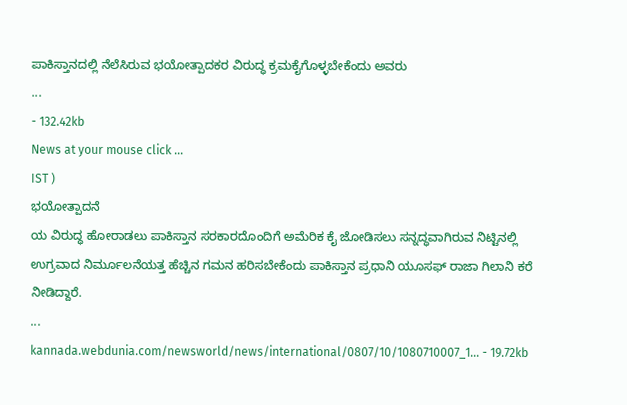ಪಾಕಿಸ್ತಾನದಲ್ಲಿ ನೆಲೆಸಿರುವ ಭಯೋತ್ಪಾದಕರ ವಿರುದ್ಧ ಕ್ರಮಕೈಗೊಳ್ಳಬೇಕೆಂದು ಅವರು
...
- 132.42kb
News at your mouse click ...
IST )
ಭಯೋತ್ಪಾದನೆ
ಯ ವಿರುದ್ಧ ಹೋರಾಡಲು ಪಾಕಿಸ್ತಾನ ಸರಕಾರದೊಂದಿಗೆ ಅಮೆರಿಕ ಕೈ ಜೋಡಿಸಲು ಸನ್ನದ್ಧವಾಗಿರುವ ನಿಟ್ಟಿನಲ್ಲಿ ಉಗ್ರವಾದ ನಿರ್ಮೂಲನೆಯತ್ತ ಹೆಚ್ಚಿನ ಗಮನ ಹರಿಸಬೇಕೆಂದು ಪಾಕಿಸ್ತಾನ ಪ್ರಧಾನಿ ಯೂಸಫ್ ರಾಜಾ ಗಿಲಾನಿ ಕರೆ ನೀಡಿದ್ದಾರೆ.
...
kannada.webdunia.com/newsworld/news/international/0807/10/1080710007_1... - 19.72kb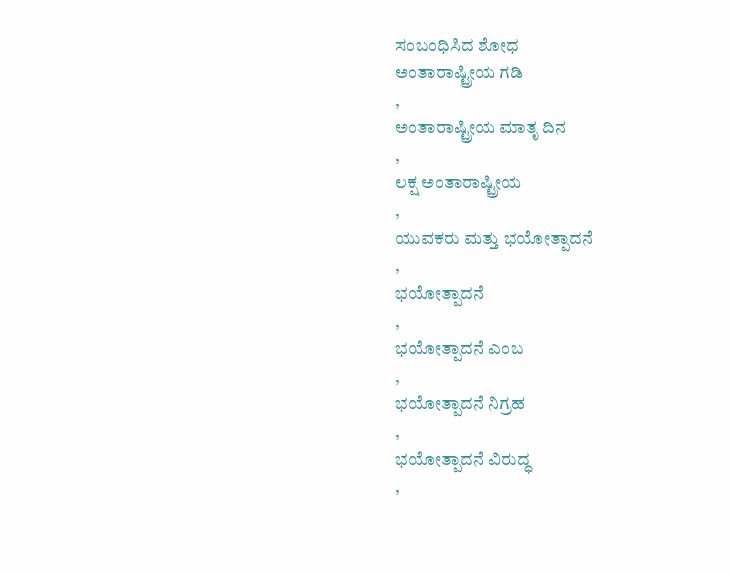ಸಂಬಂಧಿಸಿದ ಶೋಧ
ಅಂತಾರಾಷ್ಟ್ರೀಯ ಗಡಿ
,
ಅಂತಾರಾಷ್ಟ್ರೀಯ ಮಾತೃ ದಿನ
,
ಲಕ್ಷ ಅಂತಾರಾಷ್ಟ್ರೀಯ
,
ಯುವಕರು ಮತ್ತು ಭಯೋತ್ಪಾದನೆ
,
ಭಯೋತ್ಪಾದನೆ
,
ಭಯೋತ್ಪಾದನೆ ಎಂಬ
,
ಭಯೋತ್ಪಾದನೆ ನಿಗ್ರಹ
,
ಭಯೋತ್ಪಾದನೆ ವಿರುದ್ಧ
,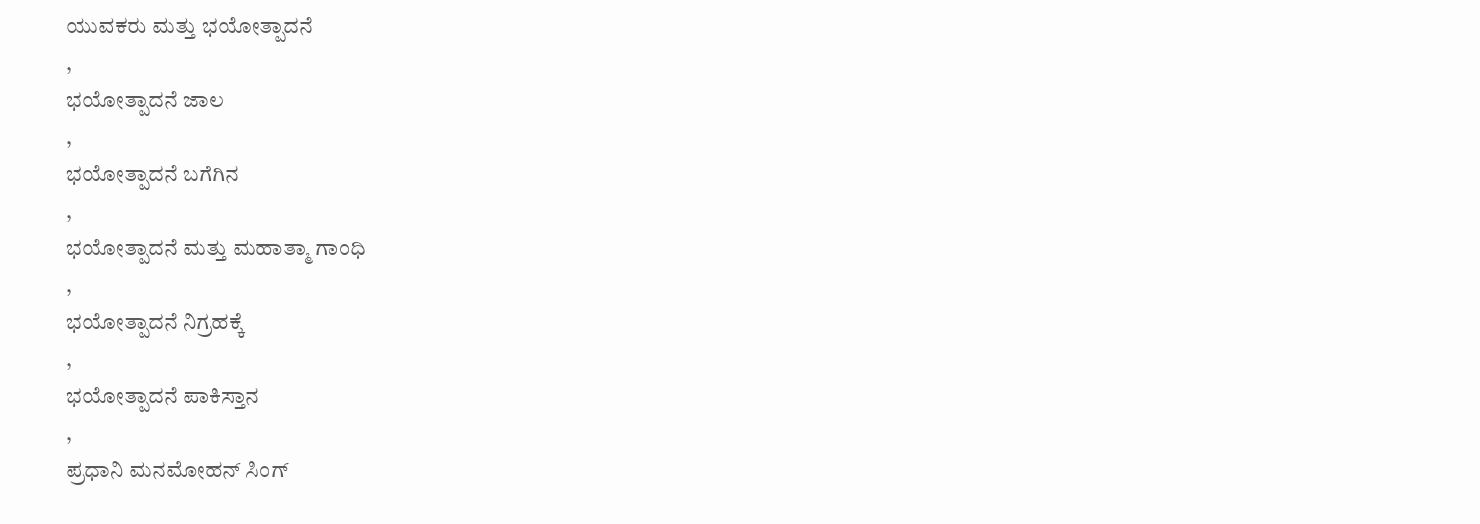ಯುವಕರು ಮತ್ತು ಭಯೋತ್ಪಾದನೆ
,
ಭಯೋತ್ಪಾದನೆ ಜಾಲ
,
ಭಯೋತ್ಪಾದನೆ ಬಗೆಗಿನ
,
ಭಯೋತ್ಪಾದನೆ ಮತ್ತು ಮಹಾತ್ಮಾ ಗಾಂಧಿ
,
ಭಯೋತ್ಪಾದನೆ ನಿಗ್ರಹಕ್ಕೆ
,
ಭಯೋತ್ಪಾದನೆ ಪಾಕಿಸ್ತಾನ
,
ಪ್ರಧಾನಿ ಮನಮೋಹನ್ ಸಿಂಗ್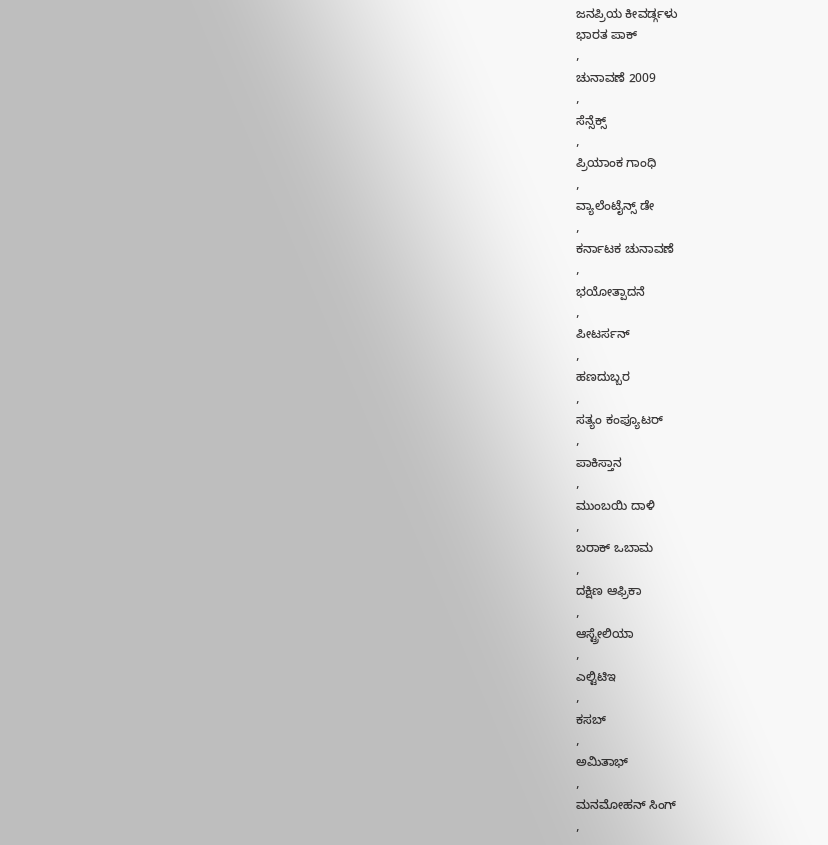ಜನಪ್ರಿಯ ಕೀವರ್ಡ್ಗಳು
ಭಾರತ ಪಾಕ್
,
ಚುನಾವಣೆ 2009
,
ಸೆನ್ಸೆಕ್ಸ್
,
ಪ್ರಿಯಾಂಕ ಗಾಂಧಿ
,
ವ್ಯಾಲೆಂಟೈನ್ಸ್ ಡೇ
,
ಕರ್ನಾಟಕ ಚುನಾವಣೆ
,
ಭಯೋತ್ಪಾದನೆ
,
ಪೀಟರ್ಸನ್
,
ಹಣದುಬ್ಬರ
,
ಸತ್ಯಂ ಕಂಪ್ಯೂಟರ್
,
ಪಾಕಿಸ್ತಾನ
,
ಮುಂಬಯಿ ದಾಳಿ
,
ಬರಾಕ್ ಒಬಾಮ
,
ದಕ್ಷಿಣ ಆಫ್ರಿಕಾ
,
ಆಸ್ಟ್ರೇಲಿಯಾ
,
ಎಲ್ಟಿಟಿಇ
,
ಕಸಬ್
,
ಅಮಿತಾಭ್
,
ಮನಮೋಹನ್ ಸಿಂಗ್
,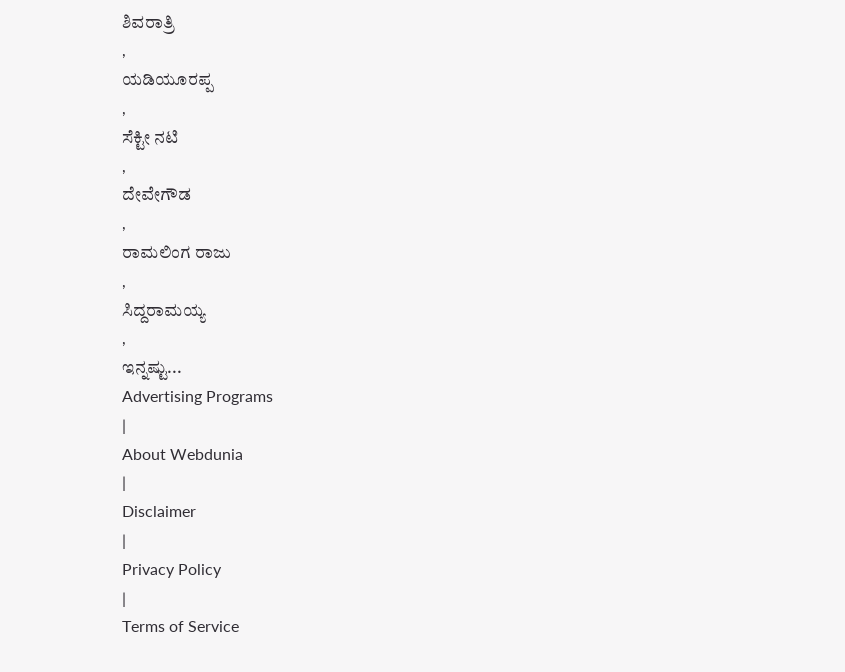ಶಿವರಾತ್ರಿ
,
ಯಡಿಯೂರಪ್ಪ
,
ಸೆಕ್ಟೀ ನಟಿ
,
ದೇವೇಗೌಡ
,
ರಾಮಲಿಂಗ ರಾಜು
,
ಸಿದ್ದರಾಮಯ್ಯ
,
ಇನ್ನಷ್ಟು...
Advertising Programs
|
About Webdunia
|
Disclaimer
|
Privacy Policy
|
Terms of Service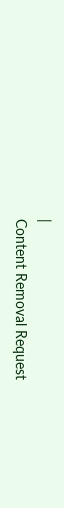|
Content Removal Request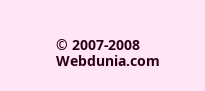© 2007-2008 Webdunia.com